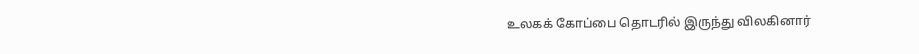உலகக் கோப்பை தொடரில் இருந்து விலகினார்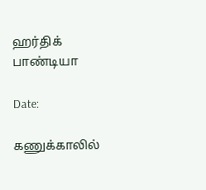ஹர்திக் பாண்டியா

Date:

கணுக்காலில்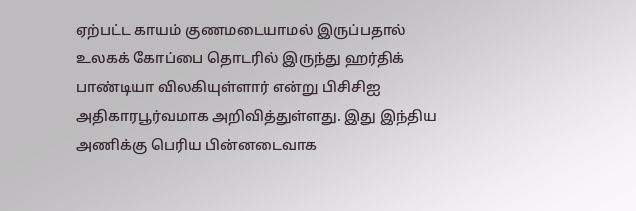ஏற்பட்ட காயம் குணமடையாமல் இருப்பதால் உலகக் கோப்பை தொடரில் இருந்து ஹர்திக் பாண்டியா விலகியுள்ளார் என்று பிசிசிஐ அதிகாரபூர்வமாக அறிவித்துள்ளது. இது இந்திய அணிக்கு பெரிய பின்னடைவாக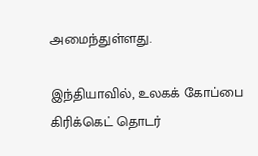அமைந்துள்ளது.

இந்தியாவில், உலகக் கோப்பை கிரிக்கெட் தொடர்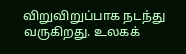விறுவிறுப்பாக நடந்து வருகிறது. உலகக்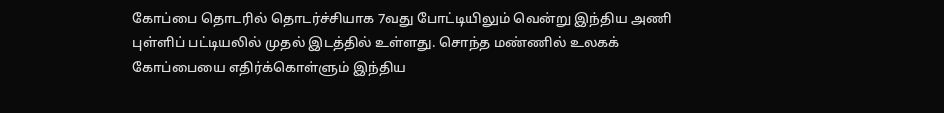கோப்பை தொடரில் தொடர்ச்சியாக 7வது போட்டியிலும் வென்று இந்திய அணி புள்ளிப் பட்டியலில் முதல் இடத்தில் உள்ளது. சொந்த மண்ணில் உலகக் கோப்பையை எதிர்க்கொள்ளும் இந்திய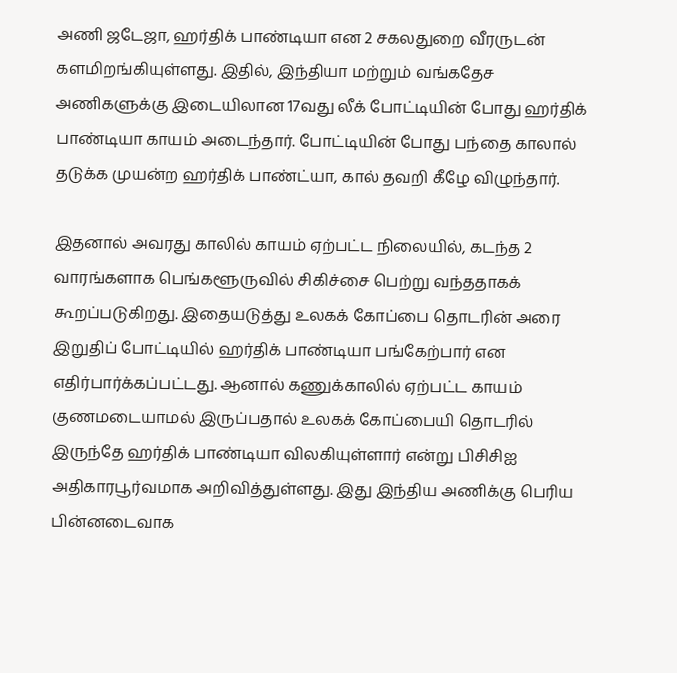அணி ஜடேஜா, ஹர்திக் பாண்டியா என 2 சகலதுறை வீரருடன் களமிறங்கியுள்ளது. இதில், இந்தியா மற்றும் வங்கதேச அணிகளுக்கு இடையிலான 17வது லீக் போட்டியின் போது ஹர்திக் பாண்டியா காயம் அடைந்தார். போட்டியின் போது பந்தை காலால் தடுக்க முயன்ற ஹர்திக் பாண்ட்யா, கால் தவறி கீழே விழுந்தார்.

இதனால் அவரது காலில் காயம் ஏற்பட்ட நிலையில், கடந்த 2 வாரங்களாக பெங்களூருவில் சிகிச்சை பெற்று வந்ததாகக் கூறப்படுகிறது. இதையடுத்து உலகக் கோப்பை தொடரின் அரை இறுதிப் போட்டியில் ஹர்திக் பாண்டியா பங்கேற்பார் என எதிர்பார்க்கப்பட்டது. ஆனால் கணுக்காலில் ஏற்பட்ட காயம் குணமடையாமல் இருப்பதால் உலகக் கோப்பையி தொடரில் இருந்தே ஹர்திக் பாண்டியா விலகியுள்ளார் என்று பிசிசிஐ அதிகாரபூர்வமாக அறிவித்துள்ளது. இது இந்திய அணிக்கு பெரிய பின்னடைவாக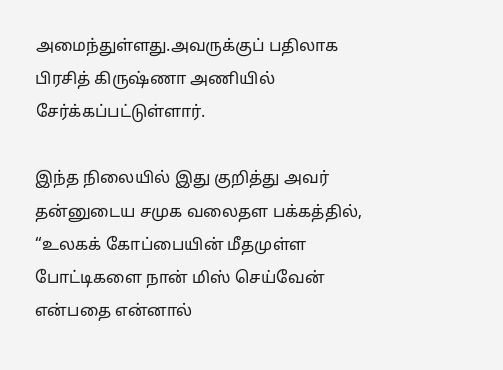அமைந்துள்ளது.அவருக்குப் பதிலாக பிரசித் கிருஷ்ணா அணியில் சேர்க்கப்பட்டுள்ளார்.

இந்த நிலையில் இது குறித்து அவர் தன்னுடைய சமுக வலைதள பக்கத்தில், “உலகக் கோப்பையின் மீதமுள்ள போட்டிகளை நான் மிஸ் செய்வேன் என்பதை என்னால்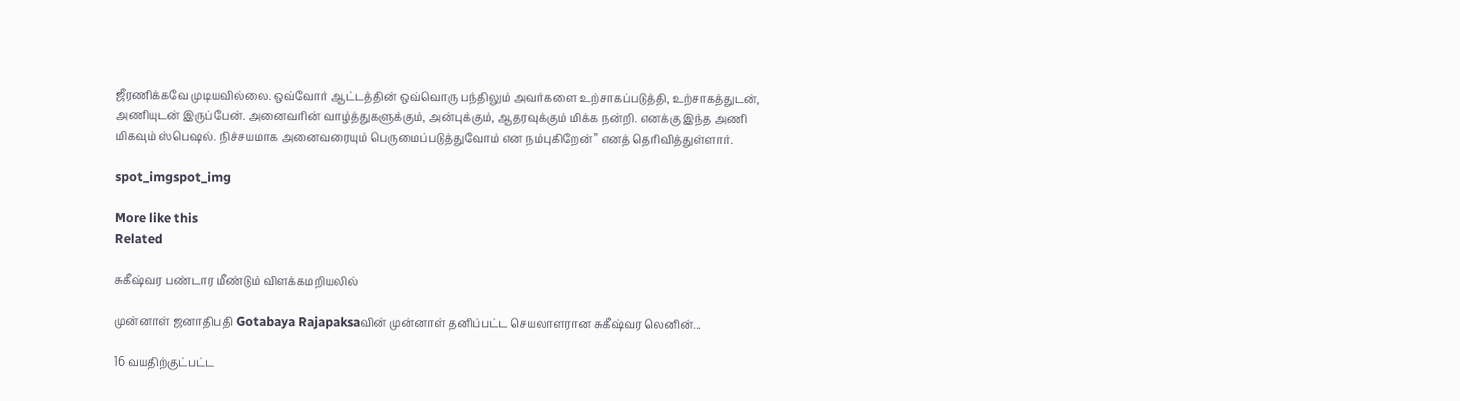ஜீரணிக்கவே முடியவில்லை. ஒவ்வோர் ஆட்டத்தின் ஒவ்வொரு பந்திலும் அவர்களை உற்சாகப்படுத்தி, உற்சாகத்துடன், அணியுடன் இருப்பேன். அனைவரின் வாழ்த்துகளுக்கும், அன்புக்கும், ஆதரவுக்கும் மிக்க நன்றி. எனக்கு இந்த அணி மிகவும் ஸ்பெஷல். நிச்சயமாக அனைவரையும் பெருமைப்படுத்துவோம் என நம்புகிறேன்’’ எனத் தெரிவித்துள்ளார்.

spot_imgspot_img

More like this
Related

சுகீஷ்வர பண்டார மீண்டும் விளக்கமறியலில்

முன்னாள் ஜனாதிபதி Gotabaya Rajapaksaவின் முன்னாள் தனிப்பட்ட செயலாளரான சுகீஷ்வர லெனின்...

16 வயதிற்குட்பட்ட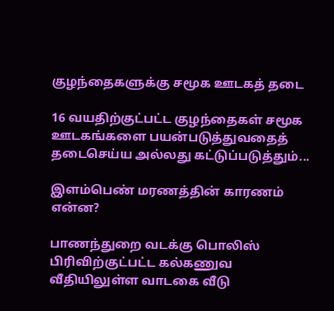குழந்தைகளுக்கு சமூக ஊடகத் தடை

16 வயதிற்குட்பட்ட குழந்தைகள் சமூக ஊடகங்களை பயன்படுத்துவதைத் தடைசெய்ய அல்லது கட்டுப்படுத்தும்...

இளம்பெண் மரணத்தின் காரணம் என்ன?

பாணந்துறை வடக்கு பொலிஸ் பிரிவிற்குட்பட்ட கல்கணுவ வீதியிலுள்ள வாடகை வீடு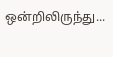ஒன்றிலிருந்து...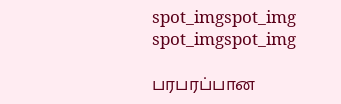spot_imgspot_img
spot_imgspot_img

பரபரப்பான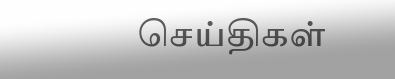செய்திகள்